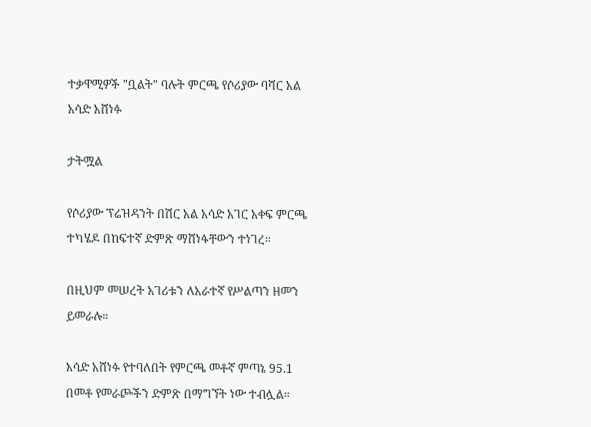ተቃዋሚዎች "ቧልት" ባሉት ምርጫ የሶሪያው ባሻር አል አሳድ አሸነፉ

ታትሟል

የሶሪያው ፕሬዝዳንት በሽር አል አሳድ አገር አቀፍ ምርጫ ተካሄዶ በከፍተኛ ድምጽ ማሸነፋቸውን ተነገረ።

በዚህም መሠረት አገሪቱን ለአራተኛ የሥልጣን ዘመን ይመራሉ።

አሳድ አሸነፉ የተባለበት የምርጫ መቶኛ ምጣኔ 95.1 በመቶ የመራጮችን ድምጽ በማግኘት ነው ተብሏል።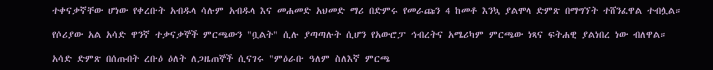ተቀናቃኛቸው ሆነው የቀረቡት አብዱላ ሳሉም አብዱላ እና መሐመድ አህመድ ማሪ በድምሩ የመራጩን 4 ከመቶ እንኳ ያልሞላ ድምጽ በማግኘት ተሸንፈዋል ተብሏል።

የሶሪያው አል አሳድ ዋንኛ ተቃናቃኞች ምርጫውን "ቧልት" ሲሉ ያጣጣሉት ሲሆን የአውሮፓ ኅብረትና አሜሪካም ምርጫው ነጻና ፍትሐዊ ያልነበረ ነው ብለዋል።

አሳድ ድምጽ በሰጡበት ረቡዕ ዕለት ለጋዜጠኞች ሲናገሩ "ምዕራቡ ዓለም ስለእኛ ምርጫ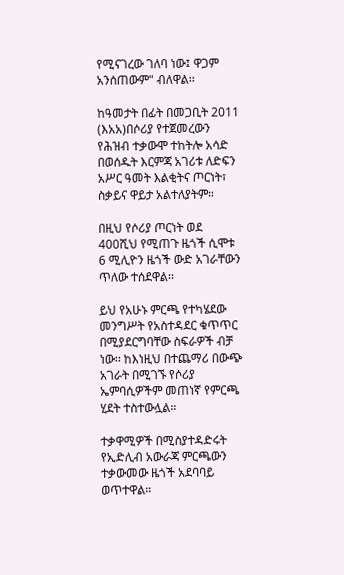የሚናገረው ገለባ ነው፤ ዋጋም አንሰጠውም" ብለዋል፡፡

ከዓመታት በፊት በመጋቢት 2011 (እአአ)በሶሪያ የተጀመረውን የሕዝብ ተቃውሞ ተከትሎ አሳድ በወሰዱት እርምጃ አገሪቱ ለድፍን አሥር ዓመት እልቂትና ጦርነት፣ ስቃይና ዋይታ አልተለያትም።

በዚህ የሶሪያ ጦርነት ወደ 400ሺህ የሚጠጉ ዜጎች ሲሞቱ 6 ሚሊዮን ዜጎች ውድ አገራቸውን ጥለው ተሰደዋል፡፡

ይህ የአሁኑ ምርጫ የተካሄደው መንግሥት የአስተዳደር ቁጥጥር በሚያደርግባቸው ስፍራዎች ብቻ ነው፡፡ ከእነዚህ በተጨማሪ በውጭ አገራት በሚገኙ የሶሪያ ኤምባሲዎችም መጠነኛ የምርጫ ሂደት ተስተውሏል።

ተቃዋሚዎች በሚስያተዳድሩት የኢድሊብ አውራጃ ምርጫውን ተቃውመው ዜጎች አደባባይ ወጥተዋል።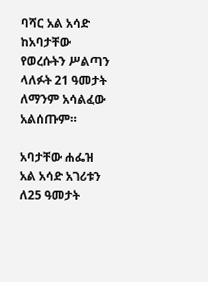ባሻር አል አሳድ ከአባታቸው የወረሱትን ሥልጣን ላለፉት 21 ዓመታት ለማንም አሳልፈው አልሰጡም።

አባታቸው ሐፌዝ አል አሳድ አገሪቱን ለ25 ዓመታት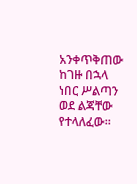አንቀጥቅጠው ከገዙ በኋላ ነበር ሥልጣን ወደ ልጃቸው የተላለፈው።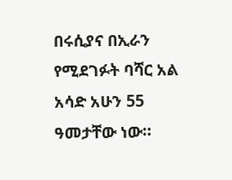በሩሲያና በኢራን የሚደገፉት ባሻር አል አሳድ አሁን 55 ዓመታቸው ነው።